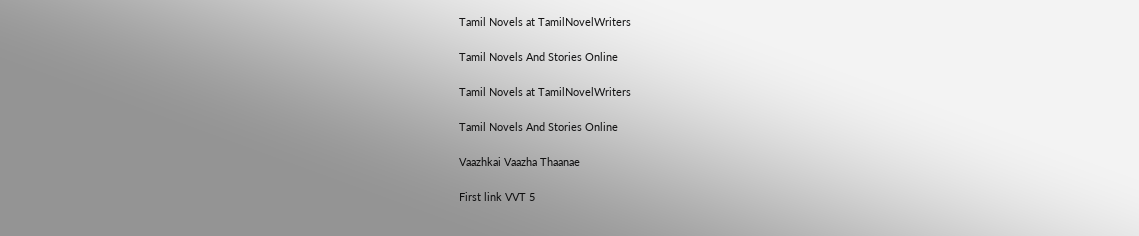Tamil Novels at TamilNovelWriters

Tamil Novels And Stories Online

Tamil Novels at TamilNovelWriters

Tamil Novels And Stories Online

Vaazhkai Vaazha Thaanae

First link VVT 5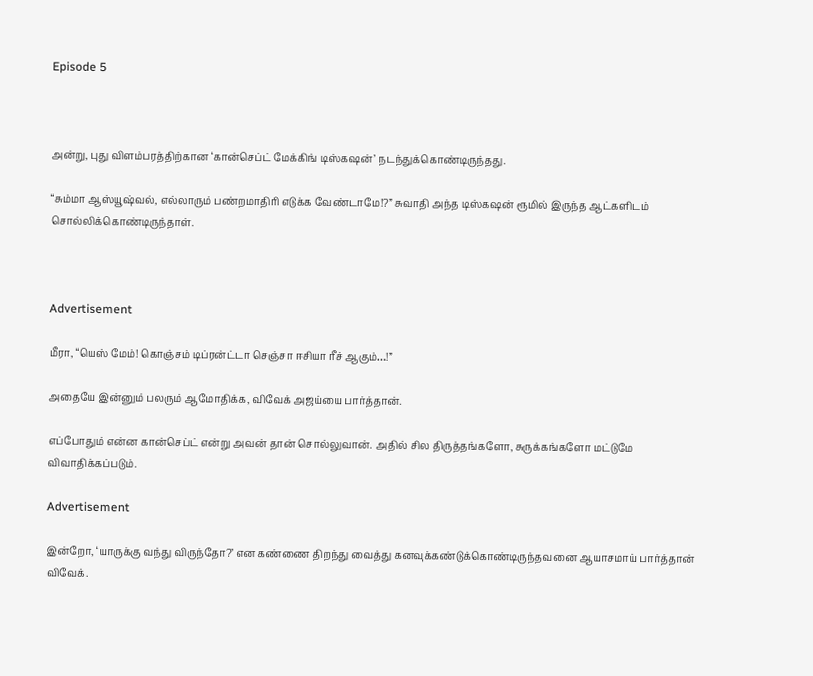Episode 5



அன்று, புது விளம்பரத்திற்கான ‘கான்செப்ட் மேக்கிங் டிஸ்கஷன்’ நடந்துக்கொண்டிருந்தது.

“சும்மா ஆஸ்யூஷ்வல், எல்லாரும் பண்றமாதிரி எடுக்க வேண்டாமே!?” சுவாதி அந்த டிஸ்கஷன் ரூமில் இருந்த ஆட்களிடம் சொல்லிக்கொண்டிருந்தாள்.



Advertisement

மீரா, “யெஸ் மேம்! கொஞ்சம் டிப்ரன்ட்டா செஞ்சா ஈசியா ரீச் ஆகும்…!”

அதையே இன்னும் பலரும் ஆமோதிக்க, விவேக் அஜய்யை பார்த்தான்.

எப்போதும் என்ன கான்செப்ட் என்று அவன் தான் சொல்லுவான். அதில் சில திருத்தங்களோ, சுருக்கங்களோ மட்டுமே விவாதிக்கப்படும்.

Advertisement

இன்றோ, ‘யாருக்கு வந்து விருந்தோ?’ என கண்ணை திறந்து வைத்து கனவுக்கண்டுக்கொண்டிருந்தவனை ஆயாசமாய் பார்த்தான் விவேக்.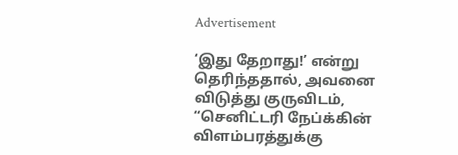Advertisement

‘இது தேறாது!’ என்று தெரிந்ததால், அவனை விடுத்து குருவிடம்,
“செனிட்டரி நேப்க்கின் விளம்பரத்துக்கு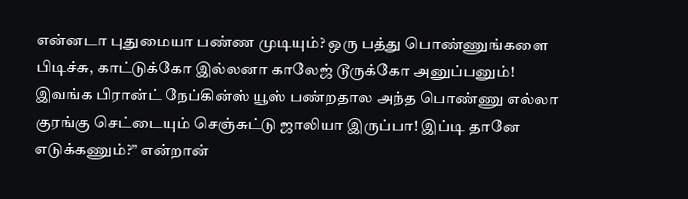என்னடா புதுமையா பண்ண முடியும்? ஒரு பத்து பொண்ணுங்களை பிடிச்சு, காட்டுக்கோ இல்லனா காலேஜ் டூருக்கோ அனுப்பனும்! இவங்க பிரான்ட் நேப்கின்ஸ் யூஸ் பண்றதால அந்த பொண்ணு எல்லா குரங்கு செட்டையும் செஞ்சுட்டு ஜாலியா இருப்பா! இப்டி தானே எடுக்கணும்?” என்றான்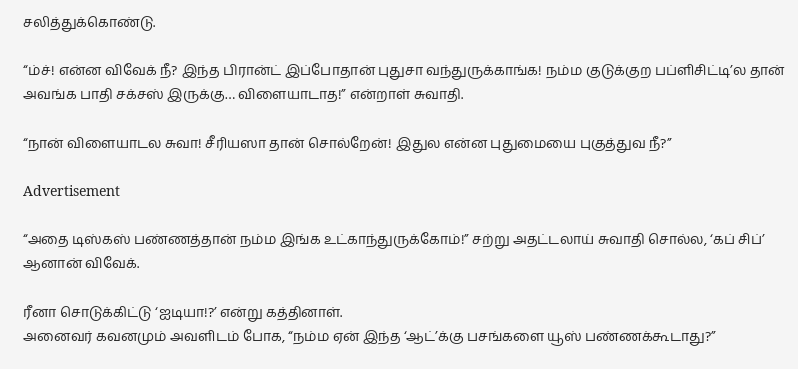சலித்துக்கொண்டு.

“ம்ச்! என்ன விவேக் நீ? இந்த பிரான்ட் இப்போதான் புதுசா வந்துருக்காங்க! நம்ம குடுக்குற பப்ளிசிட்டி’ல தான் அவங்க பாதி சக்சஸ் இருக்கு… விளையாடாத!” என்றாள் சுவாதி.

“நான் விளையாடல சுவா! சீரியஸா தான் சொல்றேன்! இதுல என்ன புதுமையை புகுத்துவ நீ?”

Advertisement

“அதை டிஸ்கஸ் பண்ணத்தான் நம்ம இங்க உட்காந்துருக்கோம்!” சற்று அதட்டலாய் சுவாதி சொல்ல, ‘கப் சிப்’ ஆனான் விவேக்.

ரீனா சொடுக்கிட்டு ‘ஐடியா!?’ என்று கத்தினாள்.
அனைவர் கவனமும் அவளிடம் போக, “நம்ம ஏன் இந்த ‘ஆட்’க்கு பசங்களை யூஸ் பண்ணக்கூடாது?”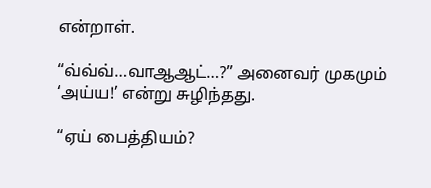என்றாள்.

“வ்வ்வ்…வாஆஆட்…?” அனைவர் முகமும் ‘அய்ய!’ என்று சுழிந்தது.

“ஏய் பைத்தியம்?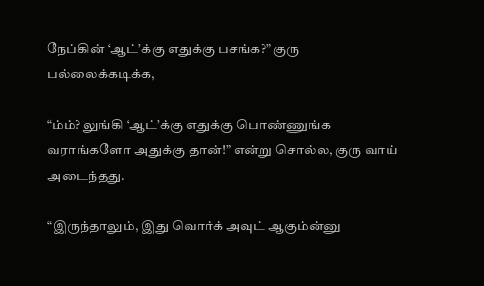நேப்கின் ‘ஆட்’க்கு எதுக்கு பசங்க?” குரு பல்லைக்கடிக்க,

“ம்ம்? லுங்கி ‘ஆட்’க்கு எதுக்கு பொண்ணுங்க வராங்களோ அதுக்கு தான்!” என்று சொல்ல, குரு வாய் அடைந்தது.

“இருந்தாலும், இது வொர்க் அவுட் ஆகும்ன்னு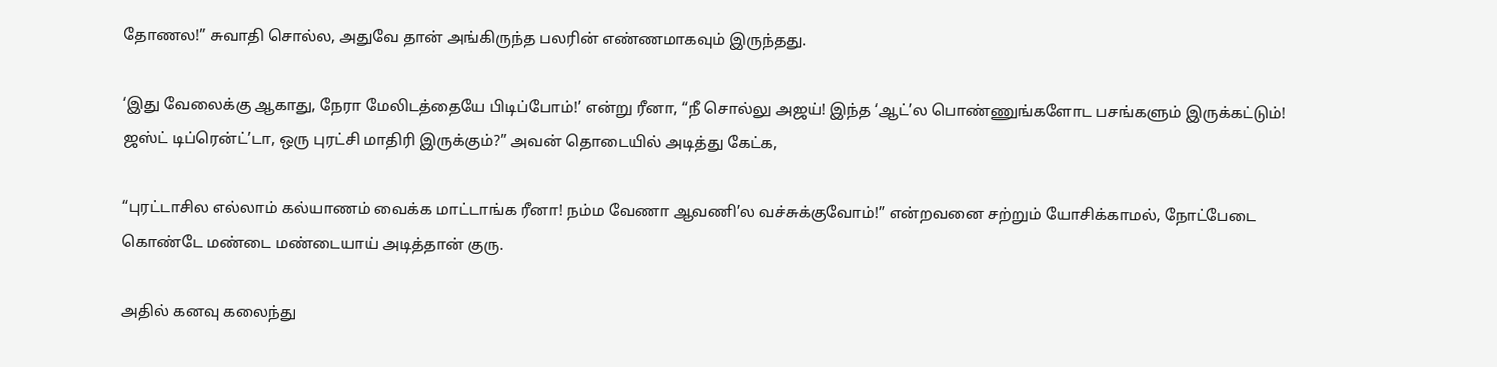தோணல!” சுவாதி சொல்ல, அதுவே தான் அங்கிருந்த பலரின் எண்ணமாகவும் இருந்தது.

‘இது வேலைக்கு ஆகாது, நேரா மேலிடத்தையே பிடிப்போம்!’ என்று ரீனா, “நீ சொல்லு அஜய்! இந்த ‘ஆட்’ல பொண்ணுங்களோட பசங்களும் இருக்கட்டும்! ஜஸ்ட் டிப்ரென்ட்’டா, ஒரு புரட்சி மாதிரி இருக்கும்?” அவன் தொடையில் அடித்து கேட்க,

“புரட்டாசில எல்லாம் கல்யாணம் வைக்க மாட்டாங்க ரீனா! நம்ம வேணா ஆவணி’ல வச்சுக்குவோம்!” என்றவனை சற்றும் யோசிக்காமல், நோட்பேடை கொண்டே மண்டை மண்டையாய் அடித்தான் குரு.

அதில் கனவு கலைந்து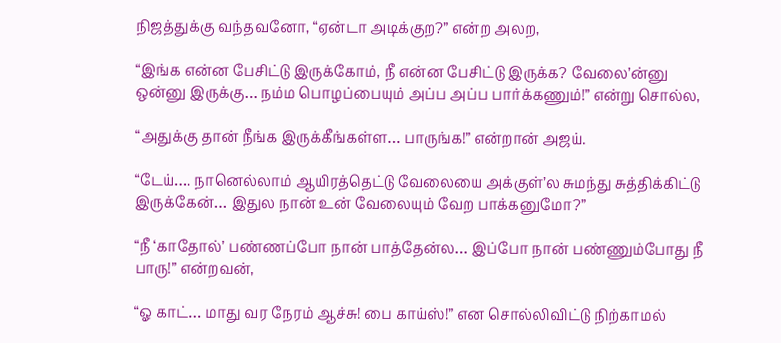நிஜத்துக்கு வந்தவனோ, “ஏன்டா அடிக்குற?” என்ற அலற,

“இங்க என்ன பேசிட்டு இருக்கோம், நீ என்ன பேசிட்டு இருக்க? வேலை’ன்னு ஒன்னு இருக்கு… நம்ம பொழப்பையும் அப்ப அப்ப பார்க்கணும்!” என்று சொல்ல,

“அதுக்கு தான் நீங்க இருக்கீங்கள்ள… பாருங்க!” என்றான் அஜய்.

“டேய்…. நானெல்லாம் ஆயிரத்தெட்டு வேலையை அக்குள்’ல சுமந்து சுத்திக்கிட்டு இருக்கேன்… இதுல நான் உன் வேலையும் வேற பாக்கனுமோ?”

“நீ ‘காதோல்’ பண்ணப்போ நான் பாத்தேன்ல… இப்போ நான் பண்ணும்போது நீ பாரு!” என்றவன்,

“ஓ காட்… மாது வர நேரம் ஆச்சு! பை காய்ஸ்!” என சொல்லிவிட்டு நிற்காமல்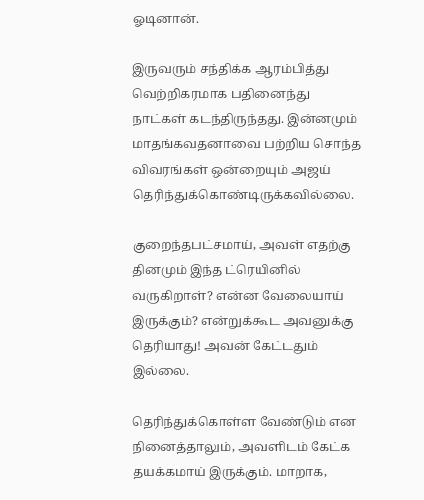ஓடினான்.

இருவரும் சந்திக்க ஆரம்பித்து வெற்றிகரமாக பதினைந்து நாட்கள் கடந்திருந்தது. இன்னமும் மாதங்கவதனாவை பற்றிய சொந்த விவரங்கள் ஒன்றையும் அஜய் தெரிந்துக்கொண்டிருக்கவில்லை.

குறைந்தபட்சமாய், அவள் எதற்கு தினமும் இந்த ட்ரெயினில் வருகிறாள்? என்ன வேலையாய் இருக்கும்? என்றுக்கூட அவனுக்கு தெரியாது! அவன் கேட்டதும் இல்லை.

தெரிந்துக்கொள்ள வேண்டும் என நினைத்தாலும், அவளிடம் கேட்க தயக்கமாய் இருக்கும். மாறாக,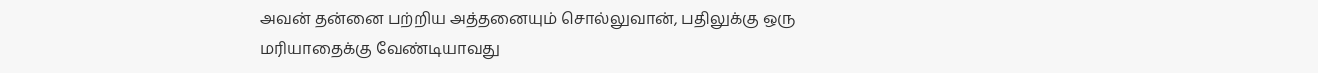அவன் தன்னை பற்றிய அத்தனையும் சொல்லுவான், பதிலுக்கு ஒரு மரியாதைக்கு வேண்டியாவது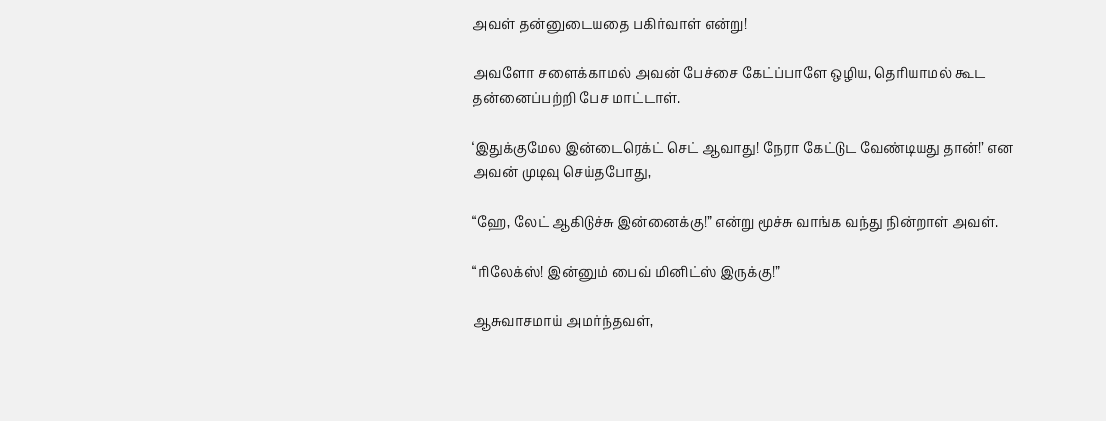அவள் தன்னுடையதை பகிர்வாள் என்று!

அவளோ சளைக்காமல் அவன் பேச்சை கேட்ப்பாளே ஒழிய, தெரியாமல் கூட தன்னைப்பற்றி பேச மாட்டாள்.

‘இதுக்குமேல இன்டைரெக்ட் செட் ஆவாது! நேரா கேட்டுட வேண்டியது தான்!’ என அவன் முடிவு செய்தபோது,

“ஹே, லேட் ஆகிடுச்சு இன்னைக்கு!” என்று மூச்சு வாங்க வந்து நின்றாள் அவள்.

“ரிலேக்ஸ்! இன்னும் பைவ் மினிட்ஸ் இருக்கு!”

ஆசுவாசமாய் அமர்ந்தவள்,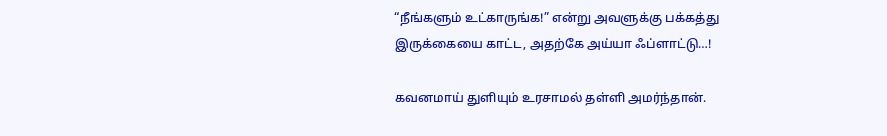“நீங்களும் உட்காருங்க!” என்று அவளுக்கு பக்கத்து இருக்கையை காட்ட, அதற்கே அய்யா ஃப்ளாட்டு…!

கவனமாய் துளியும் உரசாமல் தள்ளி அமர்ந்தான்.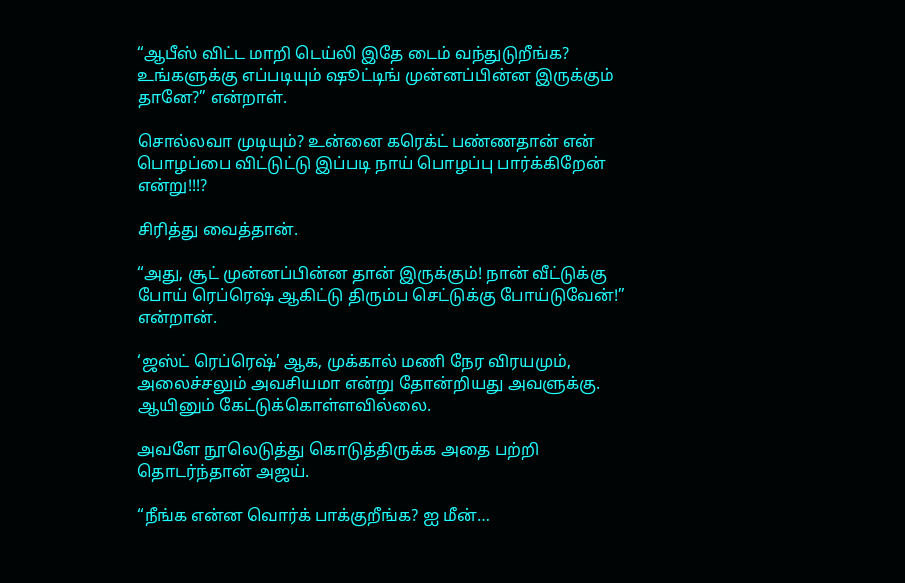“ஆபீஸ் விட்ட மாறி டெய்லி இதே டைம் வந்துடுறீங்க? உங்களுக்கு எப்படியும் ஷூட்டிங் முன்னப்பின்ன இருக்கும் தானே?” என்றாள்.

சொல்லவா முடியும்? உன்னை கரெக்ட் பண்ணதான் என் பொழப்பை விட்டுட்டு இப்படி நாய் பொழப்பு பார்க்கிறேன் என்று!!!?

சிரித்து வைத்தான்.

“அது, சூட் முன்னப்பின்ன தான் இருக்கும்! நான் வீட்டுக்கு போய் ரெப்ரெஷ் ஆகிட்டு திரும்ப செட்டுக்கு போய்டுவேன்!” என்றான்.

‘ஜஸ்ட் ரெப்ரெஷ்’ ஆக, முக்கால் மணி நேர விரயமும், அலைச்சலும் அவசியமா என்று தோன்றியது அவளுக்கு. ஆயினும் கேட்டுக்கொள்ளவில்லை.

அவளே நூலெடுத்து கொடுத்திருக்க அதை பற்றி தொடர்ந்தான் அஜய்.

“நீங்க என்ன வொர்க் பாக்குறீங்க? ஐ மீன்…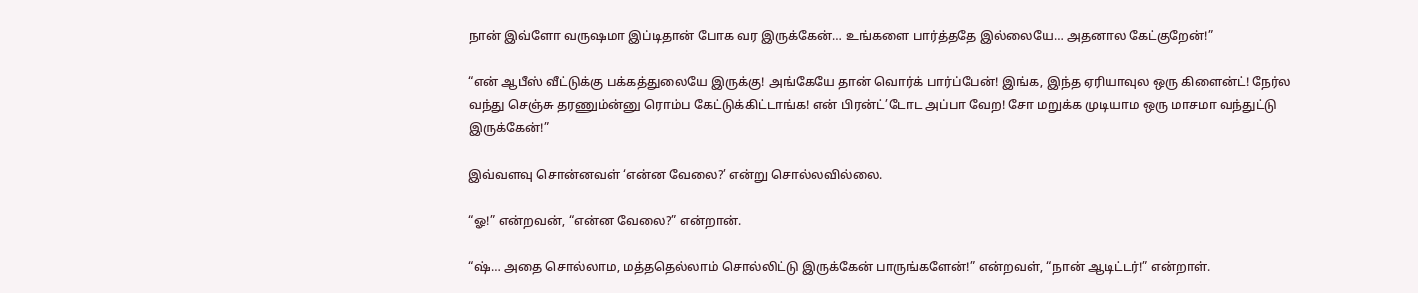நான் இவ்ளோ வருஷமா இப்டிதான் போக வர இருக்கேன்… உங்களை பார்த்ததே இல்லையே… அதனால கேட்குறேன்!”

“என் ஆபீஸ் வீட்டுக்கு பக்கத்துலையே இருக்கு! அங்கேயே தான் வொர்க் பார்ப்பேன்! இங்க, இந்த ஏரியாவுல ஒரு கிளைன்ட்! நேர்ல வந்து செஞ்சு தரணும்ன்னு ரொம்ப கேட்டுக்கிட்டாங்க! என் பிரன்ட்’டோட அப்பா வேற! சோ மறுக்க முடியாம ஒரு மாசமா வந்துட்டு இருக்கேன்!”

இவ்வளவு சொன்னவள் ‘என்ன வேலை?’ என்று சொல்லவில்லை.

“ஓ!” என்றவன், “என்ன வேலை?” என்றான்.

“ஷ்… அதை சொல்லாம, மத்ததெல்லாம் சொல்லிட்டு இருக்கேன் பாருங்களேன்!” என்றவள், “நான் ஆடிட்டர்!” என்றாள்.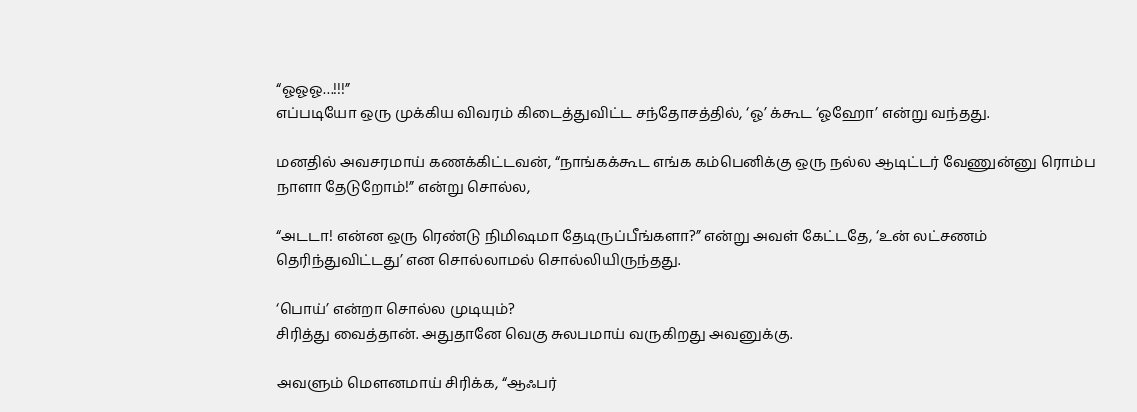“ஓஓஓ…!!!”
எப்படியோ ஒரு முக்கிய விவரம் கிடைத்துவிட்ட சந்தோசத்தில், ‘ஓ’ க்கூட ‘ஓஹோ’ என்று வந்தது.

மனதில் அவசரமாய் கணக்கிட்டவன், “நாங்கக்கூட எங்க கம்பெனிக்கு ஒரு நல்ல ஆடிட்டர் வேணுன்னு ரொம்ப நாளா தேடுறோம்!” என்று சொல்ல,

“அடடா! என்ன ஒரு ரெண்டு நிமிஷமா தேடிருப்பீங்களா?” என்று அவள் கேட்டதே, ‘உன் லட்சணம் தெரிந்துவிட்டது’ என சொல்லாமல் சொல்லியிருந்தது.

‘பொய்’ என்றா சொல்ல முடியும்?
சிரித்து வைத்தான். அதுதானே வெகு சுலபமாய் வருகிறது அவனுக்கு.

அவளும் மௌனமாய் சிரிக்க, “ஆஃபர்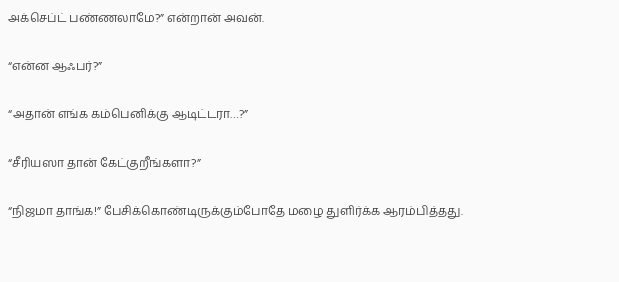அக்செப்ட் பண்ணலாமே?” என்றான் அவன்.

“என்ன ஆஃபர்?”

“அதான் எங்க கம்பெனிக்கு ஆடிட்டரா…?”

“சீரியஸா தான் கேட்குறீங்களா?”

“நிஜமா தாங்க!” பேசிக்கொண்டிருக்கும்போதே மழை துளிர்க்க ஆரம்பித்தது.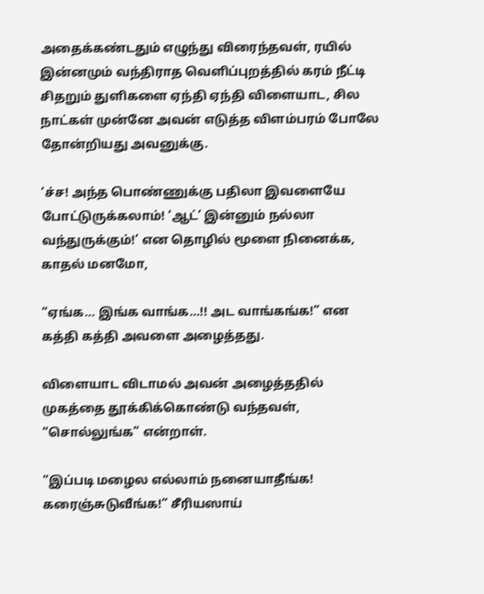அதைக்கண்டதும் எழுந்து விரைந்தவள், ரயில் இன்னமும் வந்திராத வெளிப்புறத்தில் கரம் நீட்டி சிதறும் துளிகளை ஏந்தி ஏந்தி விளையாட, சில நாட்கள் முன்னே அவன் எடுத்த விளம்பரம் போலே தோன்றியது அவனுக்கு.

‘ச்ச! அந்த பொண்ணுக்கு பதிலா இவளையே போட்டுருக்கலாம்! ‘ஆட்’ இன்னும் நல்லா வந்துருக்கும்!’ என தொழில் மூளை நினைக்க, காதல் மனமோ,

“ஏங்க… இங்க வாங்க…!! அட வாங்கங்க!” என கத்தி கத்தி அவளை அழைத்தது.

விளையாட விடாமல் அவன் அழைத்ததில் முகத்தை தூக்கிக்கொண்டு வந்தவள், “சொல்லுங்க” என்றாள்.

“இப்படி மழைல எல்லாம் நனையாதீங்க! கரைஞ்சுடுவீங்க!” சீரியஸாய்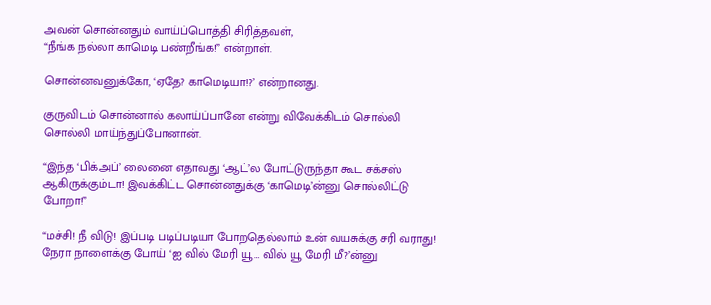அவன் சொன்னதும் வாய்ப்பொத்தி சிரித்தவள்,
“நீங்க நல்லா காமெடி பண்றீங்க!” என்றாள்.

சொன்னவனுக்கோ, ‘ஏதே? காமெடியா!?’ என்றானது.

குருவிடம் சொன்னால் கலாய்ப்பானே என்று விவேக்கிடம் சொல்லி சொல்லி மாய்ந்துப்போனான்.

“இந்த ‘பிக்அப்’ லைனை எதாவது ‘ஆட்’ல போட்டுருந்தா கூட சக்சஸ் ஆகிருக்கும்டா! இவக்கிட்ட சொன்னதுக்கு ‘காமெடி’ன்னு சொல்லிட்டு போறா!”

“மச்சி! நீ விடு! இப்படி படிப்படியா போறதெல்லாம் உன் வயசுக்கு சரி வராது! நேரா நாளைக்கு போய் ‘ஐ வில் மேரி யூ… வில் யூ மேரி மீ?’ன்னு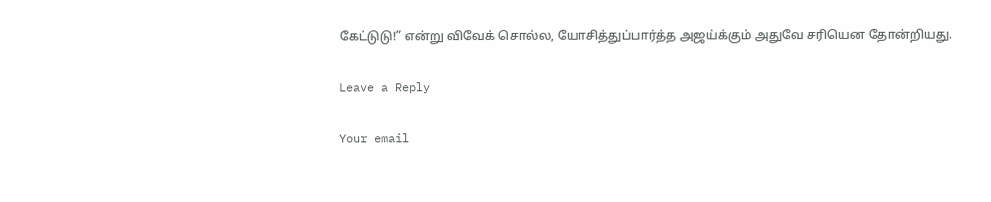கேட்டுடு!” என்று விவேக் சொல்ல, யோசித்துப்பார்த்த அஜய்க்கும் அதுவே சரியென தோன்றியது.

Leave a Reply

Your email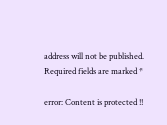address will not be published. Required fields are marked *

error: Content is protected !!